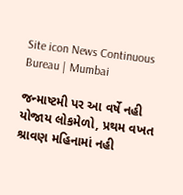Site icon News Continuous Bureau | Mumbai

જન્માષ્ટમી પર આ વર્ષે નહી યોજાય લોકમેળો, પ્રથમ વખત શ્રાવણ મહિનામાં નહી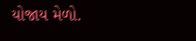યોજાય મેળો.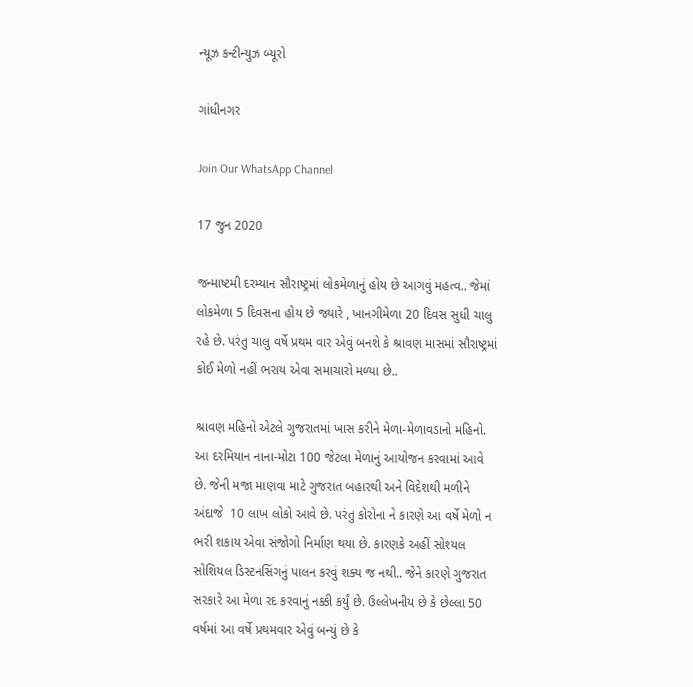ન્યૂઝ કન્ટીન્યુઝ બ્યૂરો

ગાંધીનગર

Join Our WhatsApp Channel

17 જુન 2020

જન્માષ્ટમી દરમ્યાન સૌરાષ્ટ્રમાં લોકમેળાનું હોય છે આગવું મહત્વ.. જેમાં લોકમેળા 5 દિવસના હોય છે જ્યારે , ખાનગીમેળા 20 દિવસ સુધી ચાલુ રહે છે. પરંતુ ચાલુ વર્ષે પ્રથમ વાર એવું બનશે કે શ્રાવણ માસમાં સૌરાષ્ટ્રમાં કોઈ મેળો નહીં ભરાય એવા સમાચારો મળ્યા છે..

શ્રાવણ મહિનો એટલે ગુજરાતમાં ખાસ કરીને મેળા-મેળાવડાનો મહિનો. આ દરમિયાન નાના-મોટા 100 જેટલા મેળાનું આયોજન કરવામાં આવે છે. જેની મજા માણવા માટે ગુજરાત બહારથી અને વિદેશથી મળીને અંદાજે  10 લાખ લોકો આવે છે. પરંતુ કોરોના ને કારણે આ વર્ષે મેળો ન ભરી શકાય એવા સંજોગો નિર્માણ થયા છે. કારણકે અહીં સોશ્યલ સોશિયલ ડિસ્ટનસિંગનું પાલન કરવું શક્ય જ નથી.. જેને કારણે ગુજરાત સરકારે આ મેળા રદ કરવાનું નક્કી કર્યું છે. ઉલ્લેખનીય છે કે છેલ્લા 50 વર્ષમાં આ વર્ષે પ્રથમવાર એવું બન્યું છે કે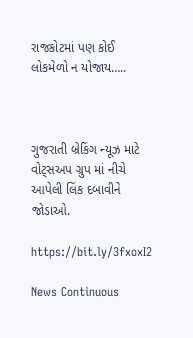રાજકોટમાં પણ કોઈ લોકમેળો ન યોજાય…..



ગુજરાતી બ્રેકિંગ ન્યૂઝ માટે વોટ્સઅપ ગ્રુપ માં નીચે આપેલી લિંક દબાવીને જોડાઓ.

https://bit.ly/3fxoxI2

News Continuous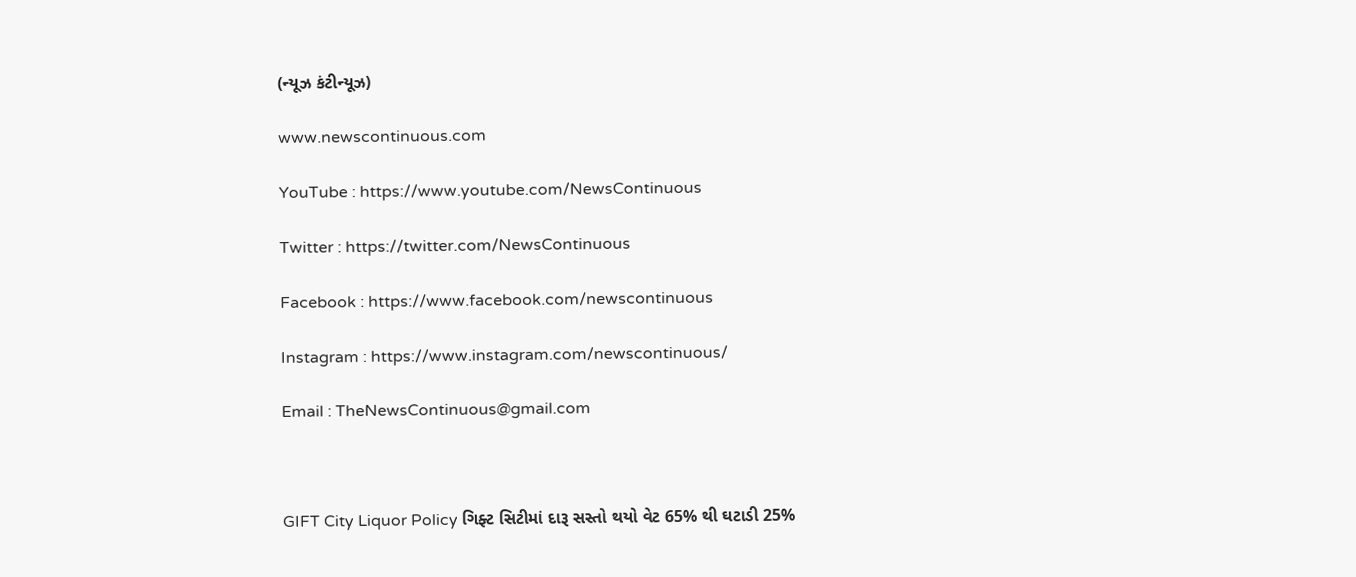(ન્યૂઝ કંટીન્યૂઝ)

www.newscontinuous.com

YouTube : https://www.youtube.com/NewsContinuous

Twitter : https://twitter.com/NewsContinuous

Facebook : https://www.facebook.com/newscontinuous

Instagram : https://www.instagram.com/newscontinuous/

Email : TheNewsContinuous@gmail.com



GIFT City Liquor Policy ગિફ્ટ સિટીમાં દારૂ સસ્તો થયો વેટ 65% થી ઘટાડી 25%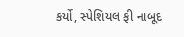કર્યો, સ્પેશિયલ ફી નાબૂદ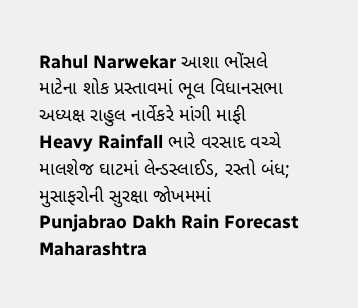Rahul Narwekar આશા ભોંસલે માટેના શોક પ્રસ્તાવમાં ભૂલ વિધાનસભા અધ્યક્ષ રાહુલ નાર્વેકરે માંગી માફી
Heavy Rainfall ભારે વરસાદ વચ્ચે માલશેજ ઘાટમાં લેન્ડસ્લાઈડ, રસ્તો બંધ; મુસાફરોની સુરક્ષા જોખમમાં
Punjabrao Dakh Rain Forecast Maharashtra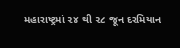મહારાષ્ટ્રમાં ૨૪ થી ૨૮ જૂન દરમિયાન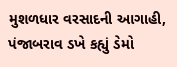મુશળધાર વરસાદની આગાહી, પંજાબરાવ ડખે કહ્યું ડેમો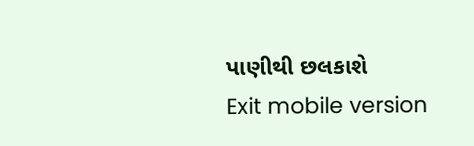પાણીથી છલકાશે
Exit mobile version